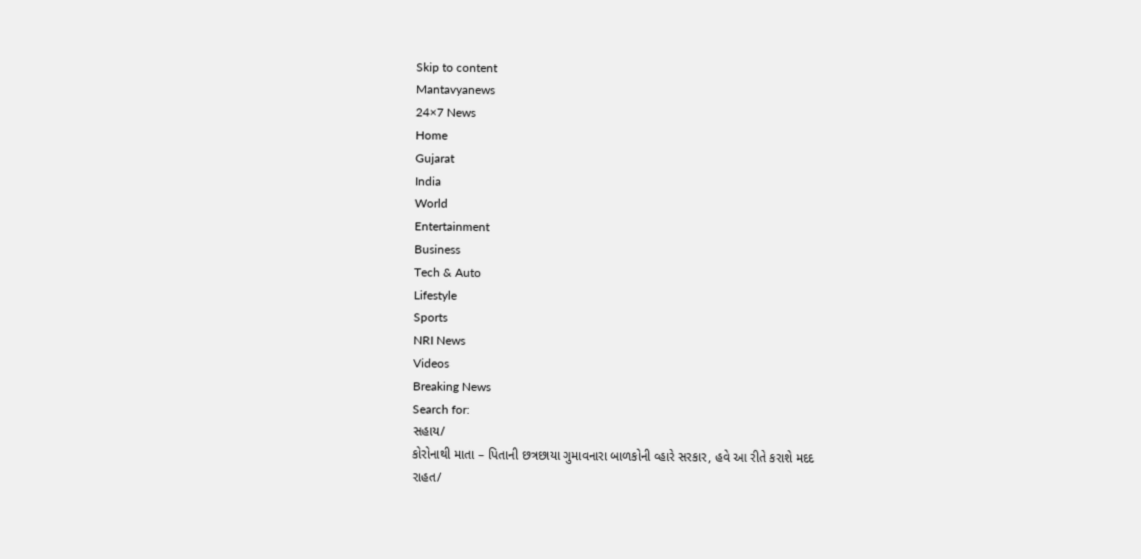Skip to content
Mantavyanews
24×7 News
Home
Gujarat
India
World
Entertainment
Business
Tech & Auto
Lifestyle
Sports
NRI News
Videos
Breaking News
Search for:
સહાય/
કોરોનાથી માતા – પિતાની છત્રછાયા ગુમાવનારા બાળકોની વ્હારે સરકાર, હવે આ રીતે કરાશે મદદ
રાહત/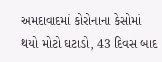અમદાવાદમાં કોરોનાના કેસોમાં થયો મોટો ઘટાડો, 43 દિવસ બાદ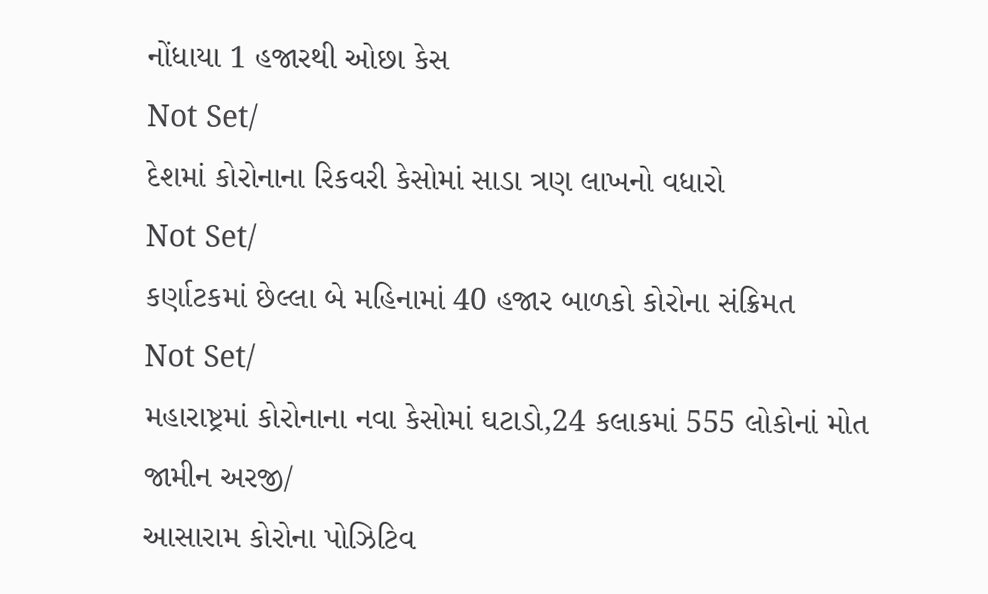નોંધાયા 1 હજારથી ઓછા કેસ
Not Set/
દેશમાં કોરોનાના રિકવરી કેસોમાં સાડા ત્રણ લાખનો વધારો
Not Set/
કર્ણાટકમાં છેલ્લા બે મહિનામાં 40 હજાર બાળકો કોરોના સંક્રિમત
Not Set/
મહારાષ્ટ્રમાં કોરોનાના નવા કેસોમાં ઘટાડો,24 કલાકમાં 555 લોકોનાં મોત
જામીન અરજી/
આસારામ કોરોના પોઝિટિવ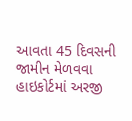આવતા 45 દિવસની જામીન મેળવવા હાઇકોર્ટમાં અરજી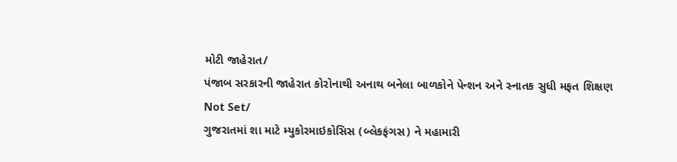મોટી જાહેરાત/
પંજાબ સરકારની જાહેરાત કોરોનાથી અનાથ બનેલા બાળકોને પેન્શન અને સ્નાતક સુધી મફત શિક્ષણ
Not Set/
ગુજરાતમાં શા માટે મ્યુકોરમાઇકોસિસ (બ્લેકફંગસ) ને મહામારી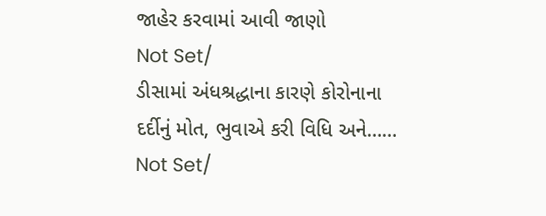જાહેર કરવામાં આવી જાણો
Not Set/
ડીસામાં અંધશ્રદ્ધાના કારણે કોરોનાના દર્દીનું મોત, ભુવાએ કરી વિધિ અને……
Not Set/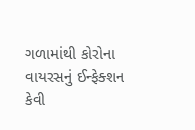ગળામાંથી કોરોના વાયરસનું ઈન્ફેક્શન કેવી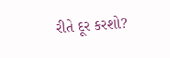રીતે દૂર કરશો?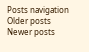Posts navigation
Older posts
Newer posts